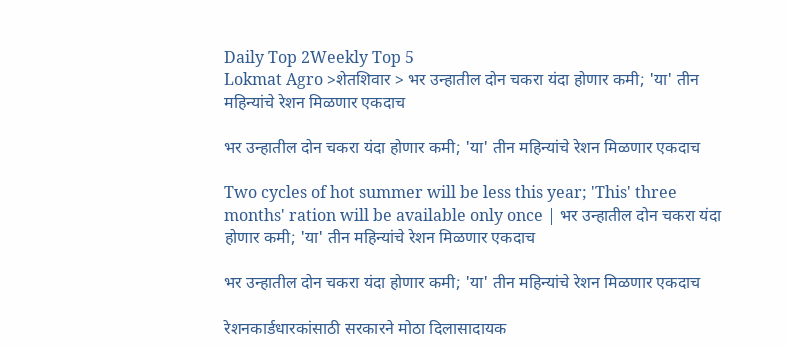Daily Top 2Weekly Top 5
Lokmat Agro >शेतशिवार > भर उन्हातील दोन चकरा यंदा होणार कमी; 'या' तीन महिन्यांचे रेशन मिळणार एकदाच

भर उन्हातील दोन चकरा यंदा होणार कमी; 'या' तीन महिन्यांचे रेशन मिळणार एकदाच

Two cycles of hot summer will be less this year; 'This' three months' ration will be available only once | भर उन्हातील दोन चकरा यंदा होणार कमी; 'या' तीन महिन्यांचे रेशन मिळणार एकदाच

भर उन्हातील दोन चकरा यंदा होणार कमी; 'या' तीन महिन्यांचे रेशन मिळणार एकदाच

रेशनकार्डधारकांसाठी सरकारने मोठा दिलासादायक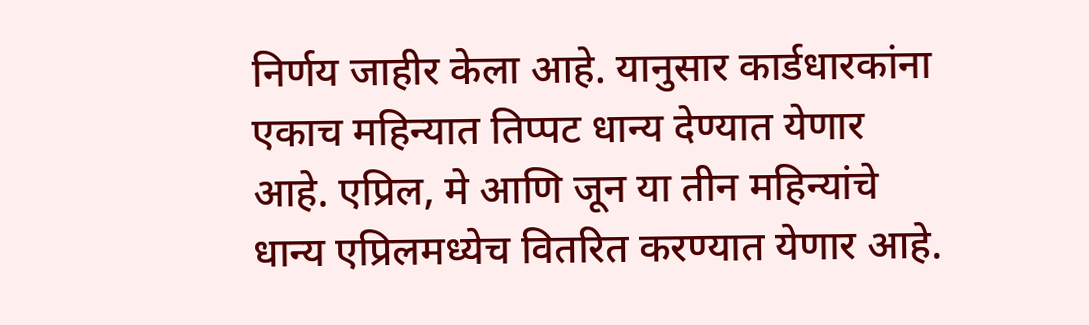निर्णय जाहीर केला आहे. यानुसार कार्डधारकांना एकाच महिन्यात तिप्पट धान्य देण्यात येणार आहे. एप्रिल, मे आणि जून या तीन महिन्यांचे धान्य एप्रिलमध्येच वितरित करण्यात येणार आहे.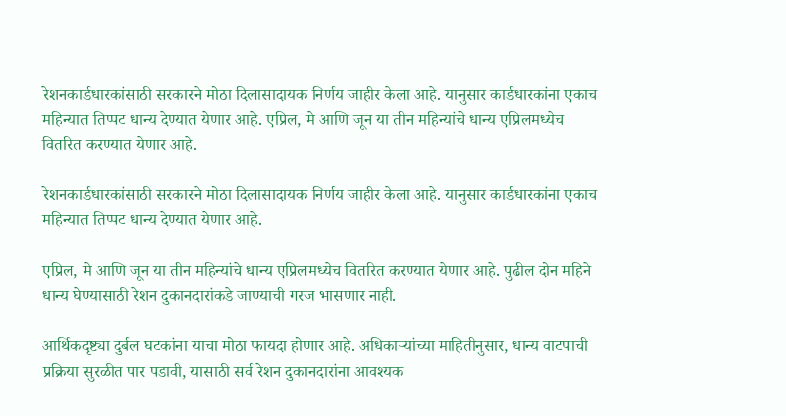रेशनकार्डधारकांसाठी सरकारने मोठा दिलासादायक निर्णय जाहीर केला आहे. यानुसार कार्डधारकांना एकाच महिन्यात तिप्पट धान्य देण्यात येणार आहे. एप्रिल, मे आणि जून या तीन महिन्यांचे धान्य एप्रिलमध्येच वितरित करण्यात येणार आहे.

रेशनकार्डधारकांसाठी सरकारने मोठा दिलासादायक निर्णय जाहीर केला आहे. यानुसार कार्डधारकांना एकाच महिन्यात तिप्पट धान्य देण्यात येणार आहे.

एप्रिल, मे आणि जून या तीन महिन्यांचे धान्य एप्रिलमध्येच वितरित करण्यात येणार आहे. पुढील दोन महिने धान्य घेण्यासाठी रेशन दुकानदारांकडे जाण्याची गरज भासणार नाही.

आर्थिकदृष्ट्या दुर्बल घटकांना याचा मोठा फायदा होणार आहे. अधिकाऱ्यांच्या माहितीनुसार, धान्य वाटपाची प्रक्रिया सुरळीत पार पडावी, यासाठी सर्व रेशन दुकानदारांना आवश्यक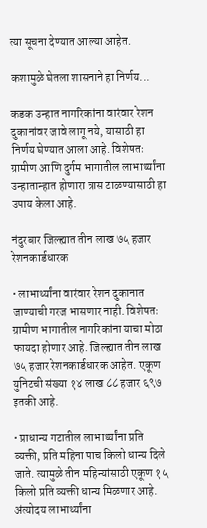त्या सूचना देण्यात आल्या आहेत.

कशामुळे घेतला शासनाने हा निर्णय...

कडक उन्हात नागरिकांना वारंवार रेशन दुकानांवर जावे लागू नये, यासाठी हा निर्णय घेण्यात आला आहे. विशेषतः ग्रामीण आणि दुर्गम भागातील लाभार्थ्यांना उन्हातान्हात होणारा त्रास टाळण्यासाठी हा उपाय केला आहे.

नंदुरबार जिल्ह्यात तीन लाख ७५ हजार रेशनकार्डधारक

• लाभार्थ्यांना वारंवार रेशन दुकानात जाण्याची गरज भासणार नाही. विशेषतः ग्रामीण भागातील नागरिकांना याचा मोठा फायदा होणार आहे. जिल्ह्यात तीन लाख ७५ हजार रेशनकार्डधारक आहेत. एकूण युनिटची संख्या १४ लाख ८८ हजार ६९७ इतकी आहे.

• प्राधान्य गटातील लाभार्थ्यांना प्रति व्यक्ती, प्रति महिना पाच किलो धान्य दिले जाते. त्यामुळे तीन महिन्यांसाठी एकूण १५ किलो प्रति व्यक्ती धान्य मिळणार आहे. अंत्योदय लाभार्थ्यांना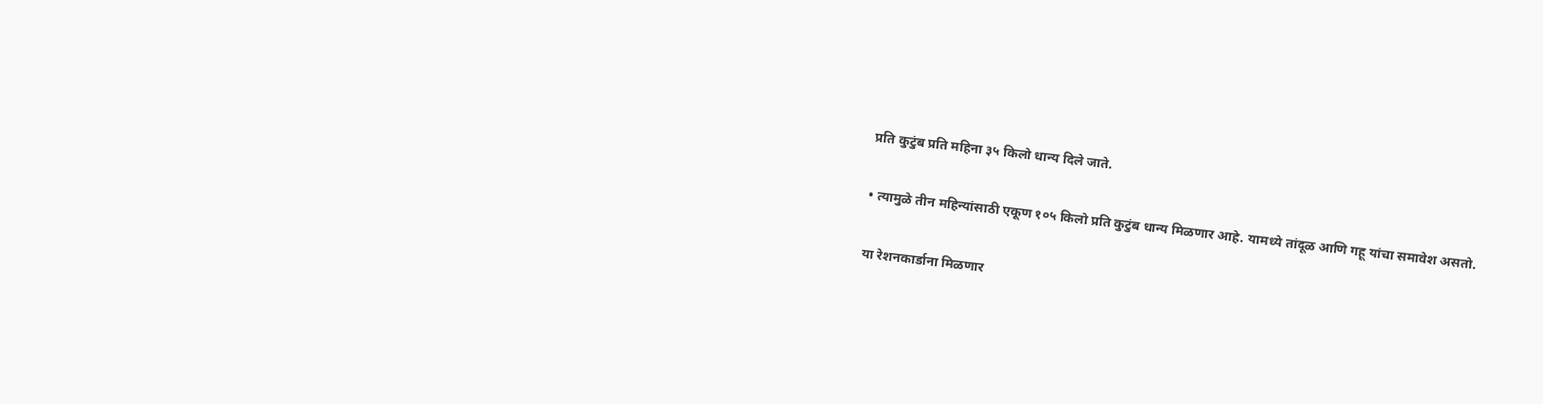प्रति कुटुंब प्रति महिना ३५ किलो धान्य दिले जाते.

• त्यामुळे तीन महिन्यांसाठी एकूण १०५ किलो प्रति कुटुंब धान्य मिळणार आहे. यामध्ये तांदूळ आणि गहू यांचा समावेश असतो.

या रेशनकार्डाना मिळणार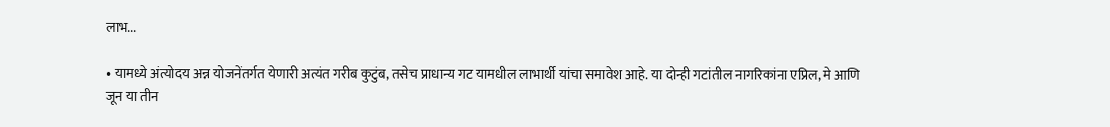लाभ...

• यामध्ये अंत्योदय अन्न योजनेंतर्गत येणारी अत्यंत गरीब कुटुंब, तसेच प्राधान्य गट यामधील लाभार्थी यांचा समावेश आहे. या दोन्ही गटांतील नागरिकांना एप्रिल, मे आणि जून या तीन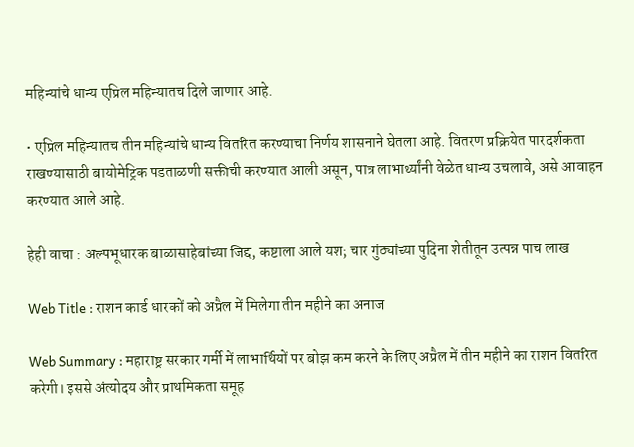महिन्यांचे धान्य एप्रिल महिन्यातच दिले जाणार आहे.

• एप्रिल महिन्यातच तीन महिन्यांचे धान्य वितरित करण्याचा निर्णय शासनाने घेतला आहे. वितरण प्रक्रियेत पारदर्शकता राखण्यासाठी बायोमेट्रिक पडताळणी सक्तीची करण्यात आली असून, पात्र लाभार्थ्यांनी वेळेत धान्य उचलावे, असे आवाहन करण्यात आले आहे.

हेही वाचा : अल्पभूधारक बाळासाहेबांच्या जिद्द, कष्टाला आले यश; चार गुंठ्यांच्या पुदिना शेतीतून उत्पन्न पाच लाख

Web Title : राशन कार्ड धारकों को अप्रैल में मिलेगा तीन महीने का अनाज

Web Summary : महाराष्ट्र सरकार गर्मी में लाभार्थियों पर बोझ कम करने के लिए अप्रैल में तीन महीने का राशन वितरित करेगी। इससे अंत्योदय और प्राथमिकता समूह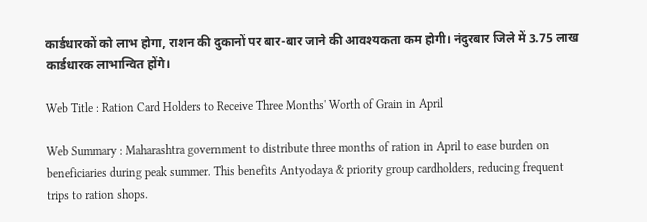कार्डधारकों को लाभ होगा, राशन की दुकानों पर बार-बार जाने की आवश्यकता कम होगी। नंदुरबार जिले में 3.75 लाख कार्डधारक लाभान्वित होंगे।

Web Title : Ration Card Holders to Receive Three Months' Worth of Grain in April

Web Summary : Maharashtra government to distribute three months of ration in April to ease burden on beneficiaries during peak summer. This benefits Antyodaya & priority group cardholders, reducing frequent trips to ration shops.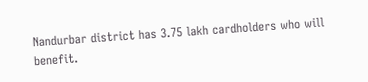Nandurbar district has 3.75 lakh cardholders who will benefit.